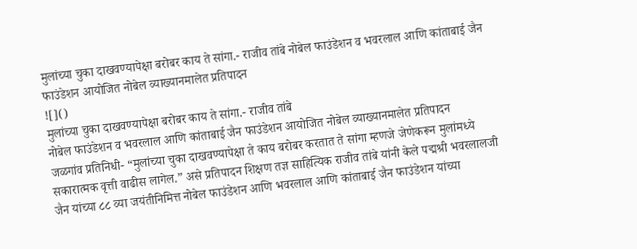मुलांच्या चुका दाखवण्यापेक्षा बरोबर काय ते सांगा.- राजीव तांबे नोबेल फाउंडेशन व भवरलाल आणि कांताबाई जैन फाउंडेशन आयोजित नोबेल व्याख्यानमालेत प्रतिपादन
![]()
मुलांच्या चुका दाखवण्यापेक्षा बरोबर काय ते सांगा.- राजीव तांबे
नोबेल फाउंडेशन व भवरलाल आणि कांताबाई जैन फाउंडेशन आयोजित नोबेल व्याख्यानमालेत प्रतिपादन
जळगांव प्रतिनिधी- “मुलांच्या चुका दाखवण्यापेक्षा ते काय बरोबर करतात ते सांगा म्हणजे जेणेकरून मुलांमध्ये सकारात्मक वृत्ती वाढीस लागेल.” असे प्रतिपादन शिक्षण तज्ञ साहित्यिक राजीव तांबे यांनी केले पद्मश्री भवरलालजी जैन यांच्या ८८ व्या जयंतीनिमित्त नोबेल फाउंडेशन आणि भवरलाल आणि कांताबाई जैन फाउंडेशन यांच्या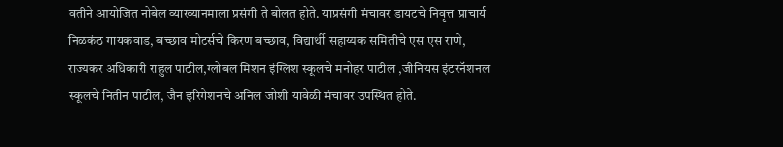वतीने आयोजित नोबेल व्याख्यानमाला प्रसंगी ते बोलत होते. याप्रसंगी मंचावर डायटचे निवृत्त प्राचार्य निळकंठ गायकवाड, बच्छाव मोटर्सचे किरण बच्छाव, विद्यार्थी सहाय्यक समितीचे एस एस राणे, राज्यकर अधिकारी राहुल पाटील,ग्लोबल मिशन इंग्लिश स्कूलचे मनोहर पाटील ,जीनियस इंटरनॅशनल स्कूलचे नितीन पाटील, जैन इरिगेशनचे अनिल जोशी यावेळी मंचावर उपस्थित होते.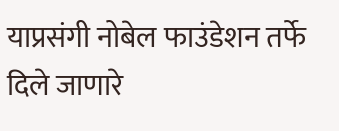याप्रसंगी नोबेल फाउंडेशन तर्फे दिले जाणारे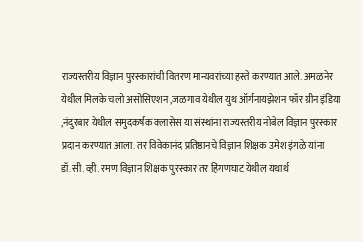राज्यस्तरीय विज्ञान पुरस्कारांची वितरण मान्यवरांच्या हस्ते करण्यात आले. अमळनेर येथील मिलके चलो असोसिएशन ,जळगाव येथील युथ ऑर्गनायझेशन फॉर ग्रीन इंडिया ,नंदुरबार येथील समुदकर्षक क्लासेस या संस्थांना राज्यस्तरीय नोबेल विज्ञान पुरस्कार प्रदान करण्यात आला. तर विवेकानंद प्रतिष्ठानचे विज्ञान शिक्षक उमेश इंगळे यांना डॉ.सी. व्ही. रमण विज्ञान शिक्षक पुरस्कार तर हिंगणघाट येथील यथार्थ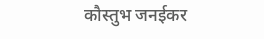कौस्तुभ जनईकर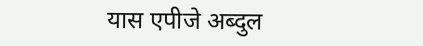यास एपीजे अब्दुल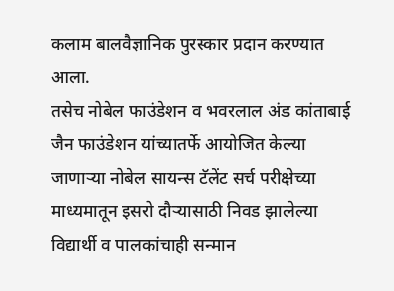कलाम बालवैज्ञानिक पुरस्कार प्रदान करण्यात आला.
तसेच नोबेल फाउंडेशन व भवरलाल अंड कांताबाई जैन फाउंडेशन यांच्यातर्फे आयोजित केल्या जाणाऱ्या नोबेल सायन्स टॅलेंट सर्च परीक्षेच्या माध्यमातून इसरो दौऱ्यासाठी निवड झालेल्या विद्यार्थी व पालकांचाही सन्मान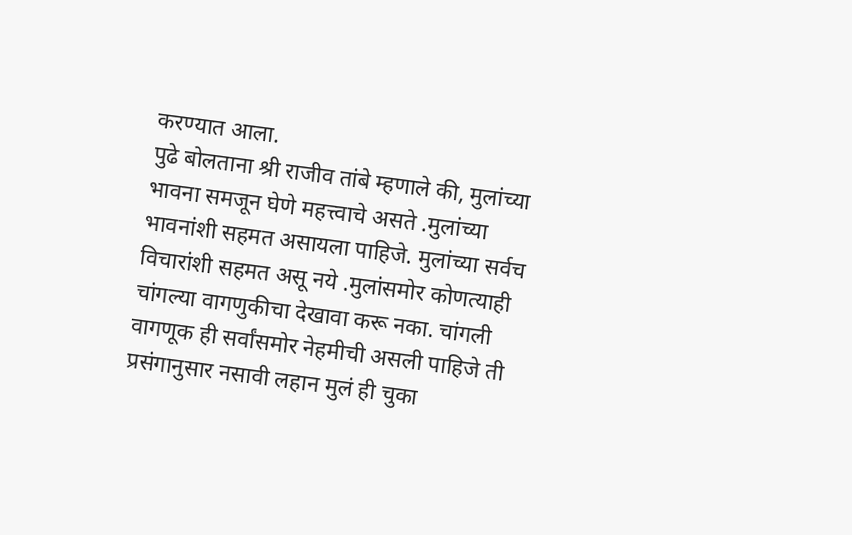करण्यात आला.
पुढे बोलताना श्री राजीव तांबे म्हणाले की, मुलांच्या भावना समजून घेणे महत्त्वाचे असते .मुलांच्या भावनांशी सहमत असायला पाहिजे. मुलांच्या सर्वच विचारांशी सहमत असू नये .मुलांसमोर कोणत्याही चांगल्या वागणुकीचा देखावा करू नका. चांगली वागणूक ही सर्वांसमोर नेहमीची असली पाहिजे ती प्रसंगानुसार नसावी लहान मुलं ही चुका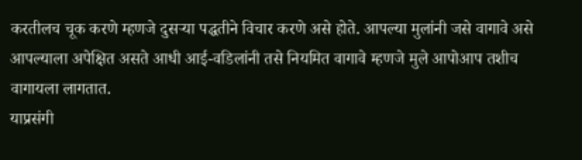करतीलच चूक करणे म्हणजे दुसऱ्या पद्धतीने विचार करणे असे होते. आपल्या मुलांनी जसे वागावे असे आपल्याला अपेक्षित असते आधी आई-वडिलांनी तसे नियमित वागावे म्हणजे मुले आपोआप तशीच वागायला लागतात.
याप्रसंगी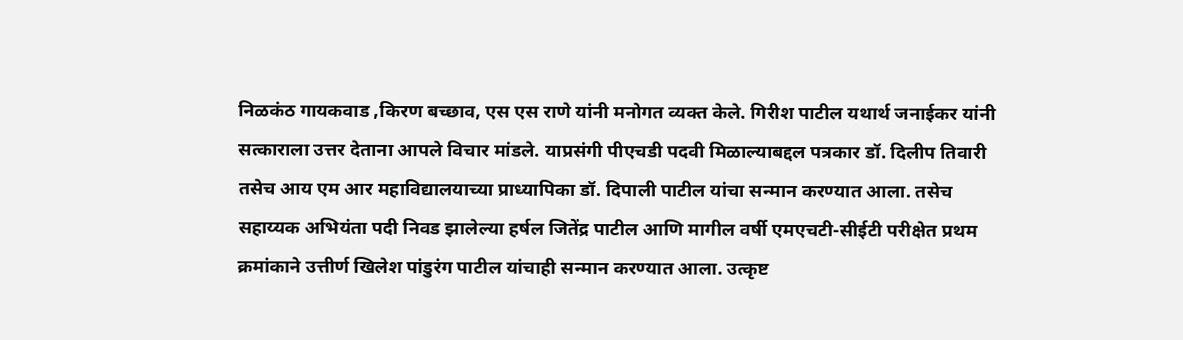निळकंठ गायकवाड ,किरण बच्छाव, एस एस राणे यांनी मनोगत व्यक्त केले. गिरीश पाटील यथार्थ जनाईकर यांनी सत्काराला उत्तर देताना आपले विचार मांडले. याप्रसंगी पीएचडी पदवी मिळाल्याबद्दल पत्रकार डॉ. दिलीप तिवारी तसेच आय एम आर महाविद्यालयाच्या प्राध्यापिका डॉ. दिपाली पाटील यांचा सन्मान करण्यात आला. तसेच सहाय्यक अभियंता पदी निवड झालेल्या हर्षल जितेंद्र पाटील आणि मागील वर्षी एमएचटी-सीईटी परीक्षेत प्रथम क्रमांकाने उत्तीर्ण खिलेश पांडुरंग पाटील यांचाही सन्मान करण्यात आला. उत्कृष्ट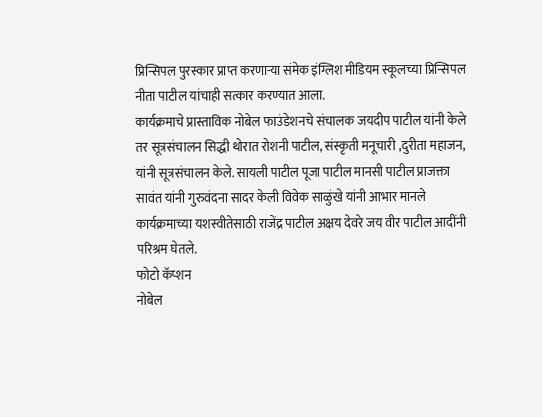प्रिन्सिपल पुरस्कार प्राप्त करणाऱ्या संमेक इंग्लिश मीडियम स्कूलच्या प्रिन्सिपल नीता पाटील यांचाही सत्कार करण्यात आला.
कार्यक्रमाचे प्रास्ताविक नोबेल फाउंडेशनचे संचालक जयदीप पाटील यांनी केले तर सूत्रसंचालन सिद्धी थोरात रोशनी पाटील, संस्कृती मनूचारी ,दुरीता महाजन, यांनी सूत्रसंचालन केले. सायली पाटील पूजा पाटील मानसी पाटील प्राजक्ता सावंत यांनी गुरुवंदना सादर केली विवेक साळुंखे यांनी आभार मानले कार्यक्रमाच्या यशस्वीतेसाठी राजेंद्र पाटील अक्षय देवरे जय वीर पाटील आदींनी परिश्रम घेतले.
फोटो कॅप्शन
नोबेल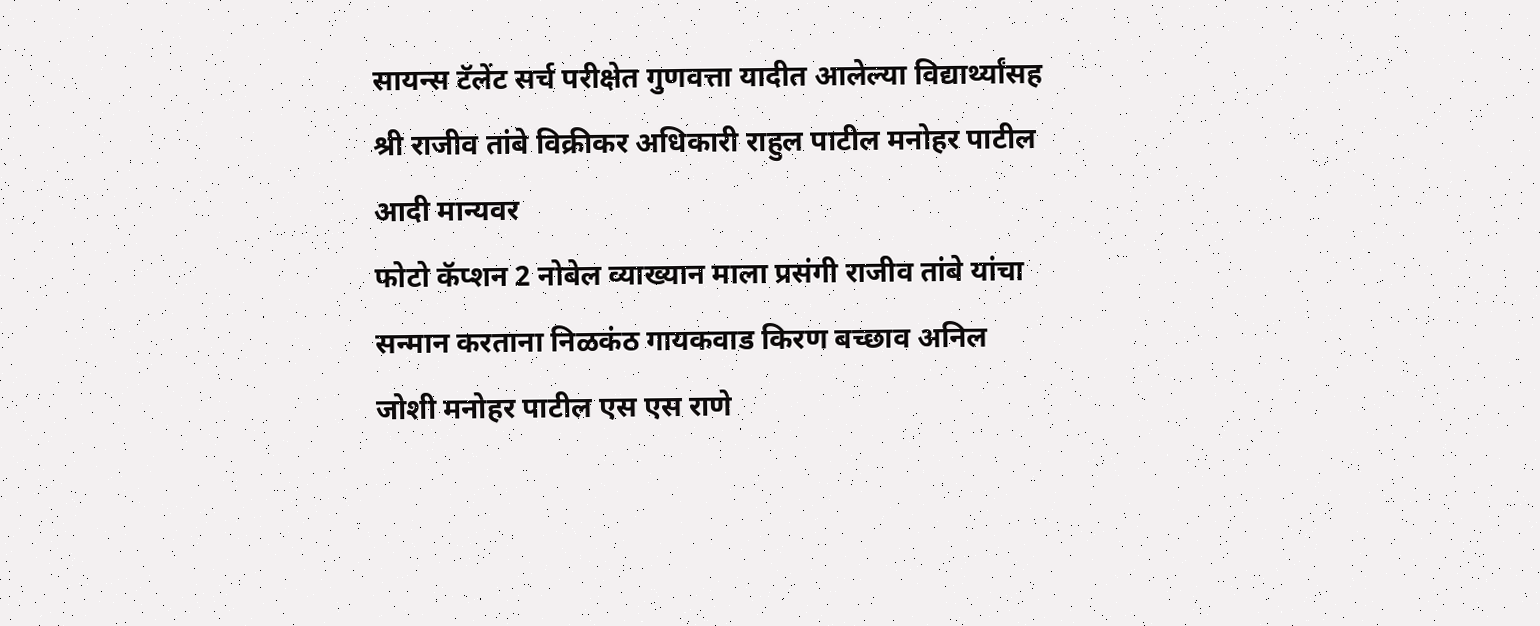सायन्स टॅलेंट सर्च परीक्षेत गुणवत्ता यादीत आलेल्या विद्यार्थ्यांसह श्री राजीव तांबे विक्रीकर अधिकारी राहुल पाटील मनोहर पाटील आदी मान्यवर
फोटो कॅप्शन 2 नोबेल व्याख्यान माला प्रसंगी राजीव तांबे यांचा सन्मान करताना निळकंठ गायकवाड किरण बच्छाव अनिल जोशी मनोहर पाटील एस एस राणे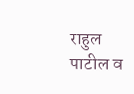राहुल पाटील व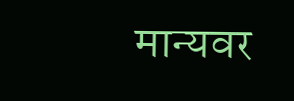मान्यवर